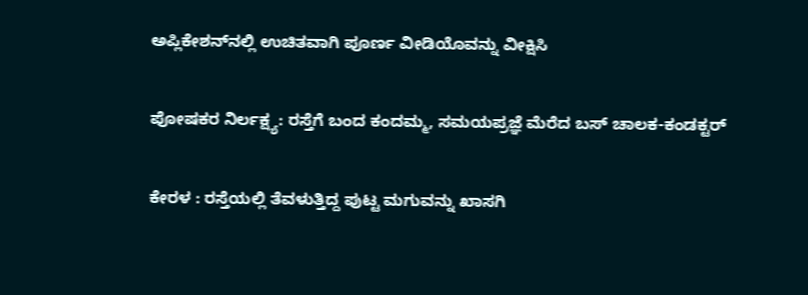ಅಪ್ಲಿಕೇಶನ್‌ನಲ್ಲಿ ಉಚಿತವಾಗಿ ಪೂರ್ಣ ವೀಡಿಯೊವನ್ನು ವೀಕ್ಷಿಸಿ

ಪೋಷಕರ ನಿರ್ಲಕ್ಷ್ಯ: ರಸ್ತೆಗೆ ಬಂದ ಕಂದಮ್ಮ, ಸಮಯಪ್ರಜ್ಞೆ ಮೆರೆದ ಬಸ್ ಚಾಲಕ-ಕಂಡಕ್ಟರ್

ಕೇರಳ : ರಸ್ತೆಯಲ್ಲಿ ತೆವಳುತ್ತಿದ್ದ ಪುಟ್ಟ ಮಗುವನ್ನು ಖಾಸಗಿ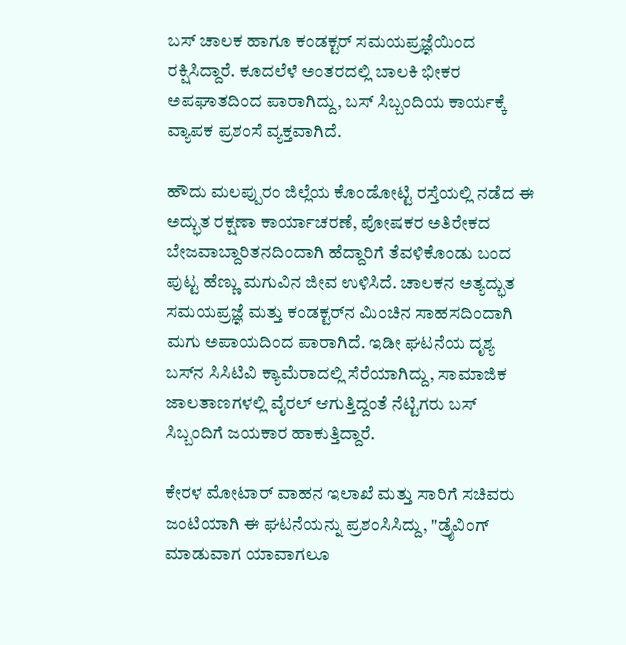ಬಸ್ ಚಾಲಕ ಹಾಗೂ ಕಂಡಕ್ಟರ್ ಸಮಯಪ್ರಜ್ಞೆಯಿಂದ ರಕ್ಷಿಸಿದ್ದಾರೆ. ಕೂದಲೆಳೆ ಅಂತರದಲ್ಲಿ ಬಾಲಕಿ ಭೀಕರ ಅಪಘಾತದಿಂದ ಪಾರಾಗಿದ್ದು, ಬಸ್ ಸಿಬ್ಬಂದಿಯ ಕಾರ್ಯಕ್ಕೆ ವ್ಯಾಪಕ ಪ್ರಶಂಸೆ ವ್ಯಕ್ತವಾಗಿದೆ.

ಹೌದು ಮಲಪ್ಪುರಂ ಜಿಲ್ಲೆಯ ಕೊಂಡೋಟ್ಟಿ ರಸ್ತೆಯಲ್ಲಿ ನಡೆದ ಈ ಅದ್ಭುತ ರಕ್ಷಣಾ ಕಾರ್ಯಾಚರಣೆ, ಪೋಷಕರ ಅತಿರೇಕದ ಬೇಜವಾಬ್ದಾರಿತನದಿಂದಾಗಿ ಹೆದ್ದಾರಿಗೆ ತೆವಳಿಕೊಂಡು ಬಂದ ಪುಟ್ಟ ಹೆಣ್ಣು ಮಗುವಿನ ಜೀವ ಉಳಿಸಿದೆ. ಚಾಲಕನ ಅತ್ಯದ್ಭುತ ಸಮಯಪ್ರಜ್ಞೆ ಮತ್ತು ಕಂಡಕ್ಟರ್‌ನ ಮಿಂಚಿನ ಸಾಹಸದಿಂದಾಗಿ ಮಗು ಅಪಾಯದಿಂದ ಪಾರಾಗಿದೆ. ಇಡೀ ಘಟನೆಯ ದೃಶ್ಯ ಬಸ್‌ನ ಸಿಸಿಟಿವಿ ಕ್ಯಾಮೆರಾದಲ್ಲಿ ಸೆರೆಯಾಗಿದ್ದು, ಸಾಮಾಜಿಕ ಜಾಲತಾಣಗಳಲ್ಲಿ ವೈರಲ್ ಆಗುತ್ತಿದ್ದಂತೆ ನೆಟ್ಟಿಗರು ಬಸ್ ಸಿಬ್ಬಂದಿಗೆ ಜಯಕಾರ ಹಾಕುತ್ತಿದ್ದಾರೆ.

ಕೇರಳ ಮೋಟಾರ್ ವಾಹನ ಇಲಾಖೆ ಮತ್ತು ಸಾರಿಗೆ ಸಚಿವರು ಜಂಟಿಯಾಗಿ ಈ ಘಟನೆಯನ್ನು ಪ್ರಶಂಸಿಸಿದ್ದು, "ಡ್ರೈವಿಂಗ್ ಮಾಡುವಾಗ ಯಾವಾಗಲೂ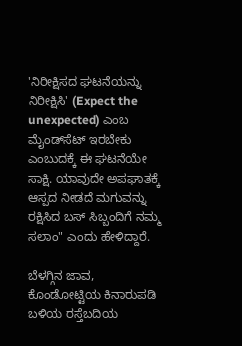'ನಿರೀಕ್ಷಿಸದ ಘಟನೆಯನ್ನು ನಿರೀಕ್ಷಿಸಿ' (Expect the unexpected) ಎಂಬ ಮೈಂಡ್‌ಸೆಟ್ ಇರಬೇಕು ಎಂಬುದಕ್ಕೆ ಈ ಘಟನೆಯೇ ಸಾಕ್ಷಿ. ಯಾವುದೇ ಅಪಘಾತಕ್ಕೆ ಆಸ್ಪದ ನೀಡದೆ ಮಗುವನ್ನು ರಕ್ಷಿಸಿದ ಬಸ್ ಸಿಬ್ಬಂದಿಗೆ ನಮ್ಮ ಸಲಾಂ" ಎಂದು ಹೇಳಿದ್ದಾರೆ.

ಬೆಳಗ್ಗಿನ ಜಾವ, ಕೊಂಡೋಟ್ಟಿಯ ಕಿನಾರುಪಡಿ ಬಳಿಯ ರಸ್ತೆಬದಿಯ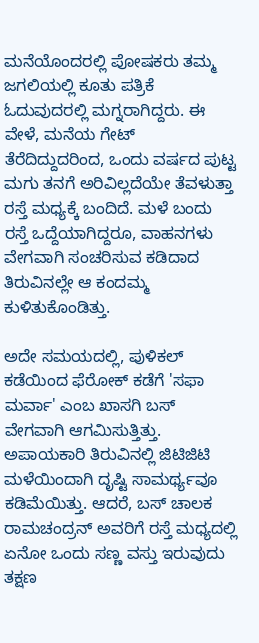ಮನೆಯೊಂದರಲ್ಲಿ ಪೋಷಕರು ತಮ್ಮ ಜಗಲಿಯಲ್ಲಿ ಕೂತು ಪತ್ರಿಕೆ ಓದುವುದರಲ್ಲಿ ಮಗ್ನರಾಗಿದ್ದರು. ಈ ವೇಳೆ, ಮನೆಯ ಗೇಟ್ ತೆರೆದಿದ್ದುದರಿಂದ, ಒಂದು ವರ್ಷದ ಪುಟ್ಟ ಮಗು ತನಗೆ ಅರಿವಿಲ್ಲದೆಯೇ ತೆವಳುತ್ತಾ ರಸ್ತೆ ಮಧ್ಯಕ್ಕೆ ಬಂದಿದೆ. ಮಳೆ ಬಂದು ರಸ್ತೆ ಒದ್ದೆಯಾಗಿದ್ದರೂ, ವಾಹನಗಳು ವೇಗವಾಗಿ ಸಂಚರಿಸುವ ಕಡಿದಾದ ತಿರುವಿನಲ್ಲೇ ಆ ಕಂದಮ್ಮ ಕುಳಿತುಕೊಂಡಿತ್ತು.

ಅದೇ ಸಮಯದಲ್ಲಿ, ಪುಳಿಕಲ್ ಕಡೆಯಿಂದ ಫೆರೋಕ್ ಕಡೆಗೆ 'ಸಫಾ ಮರ್ವಾ' ಎಂಬ ಖಾಸಗಿ ಬಸ್ ವೇಗವಾಗಿ ಆಗಮಿಸುತ್ತಿತ್ತು. ಅಪಾಯಕಾರಿ ತಿರುವಿನಲ್ಲಿ ಜಿಟಿಜಿಟಿ ಮಳೆಯಿಂದಾಗಿ ದೃಷ್ಟಿ ಸಾಮರ್ಥ್ಯವೂ ಕಡಿಮೆಯಿತ್ತು. ಆದರೆ, ಬಸ್ ಚಾಲಕ ರಾಮಚಂದ್ರನ್ ಅವರಿಗೆ ರಸ್ತೆ ಮಧ್ಯದಲ್ಲಿ ಏನೋ ಒಂದು ಸಣ್ಣ ವಸ್ತು ಇರುವುದು ತಕ್ಷಣ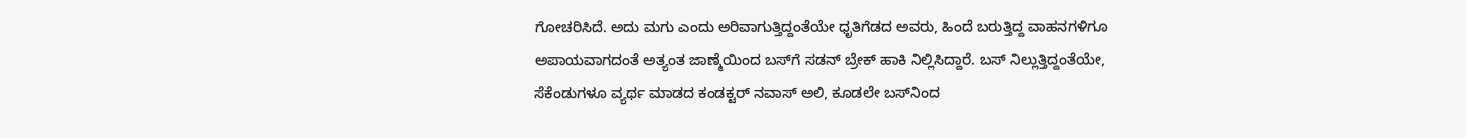ಗೋಚರಿಸಿದೆ. ಅದು ಮಗು ಎಂದು ಅರಿವಾಗುತ್ತಿದ್ದಂತೆಯೇ ಧೃತಿಗೆಡದ ಅವರು, ಹಿಂದೆ ಬರುತ್ತಿದ್ದ ವಾಹನಗಳಿಗೂ ಅಪಾಯವಾಗದಂತೆ ಅತ್ಯಂತ ಜಾಣ್ಮೆಯಿಂದ ಬಸ್‌ಗೆ ಸಡನ್ ಬ್ರೇಕ್ ಹಾಕಿ ನಿಲ್ಲಿಸಿದ್ದಾರೆ. ಬಸ್ ನಿಲ್ಲುತ್ತಿದ್ದಂತೆಯೇ, ಸೆಕೆಂಡುಗಳೂ ವ್ಯರ್ಥ ಮಾಡದ ಕಂಡಕ್ಟರ್ ನವಾಸ್ ಅಲಿ, ಕೂಡಲೇ ಬಸ್‌ನಿಂದ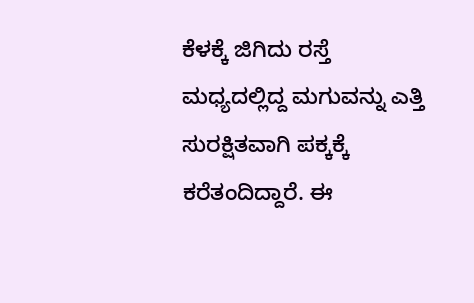ಕೆಳಕ್ಕೆ ಜಿಗಿದು ರಸ್ತೆ ಮಧ್ಯದಲ್ಲಿದ್ದ ಮಗುವನ್ನು ಎತ್ತಿ ಸುರಕ್ಷಿತವಾಗಿ ಪಕ್ಕಕ್ಕೆ ಕರೆತಂದಿದ್ದಾರೆ. ಈ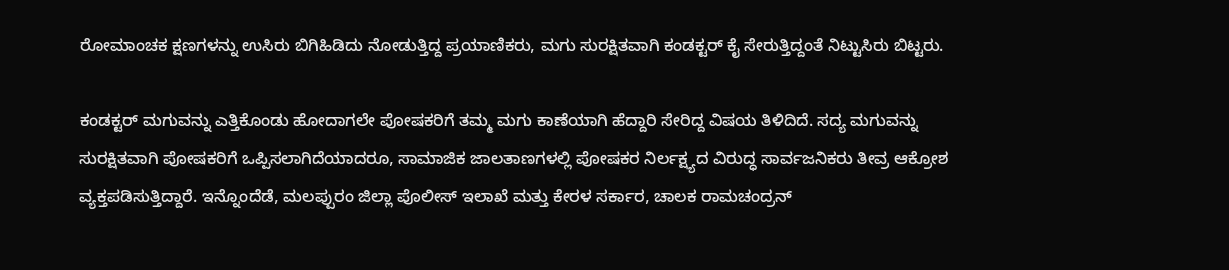ರೋಮಾಂಚಕ ಕ್ಷಣಗಳನ್ನು ಉಸಿರು ಬಿಗಿಹಿಡಿದು ನೋಡುತ್ತಿದ್ದ ಪ್ರಯಾಣಿಕರು, ಮಗು ಸುರಕ್ಷಿತವಾಗಿ ಕಂಡಕ್ಟರ್ ಕೈ ಸೇರುತ್ತಿದ್ದಂತೆ ನಿಟ್ಟುಸಿರು ಬಿಟ್ಟರು.

ಕಂಡಕ್ಟರ್ ಮಗುವನ್ನು ಎತ್ತಿಕೊಂಡು ಹೋದಾಗಲೇ ಪೋಷಕರಿಗೆ ತಮ್ಮ ಮಗು ಕಾಣೆಯಾಗಿ ಹೆದ್ದಾರಿ ಸೇರಿದ್ದ ವಿಷಯ ತಿಳಿದಿದೆ. ಸದ್ಯ ಮಗುವನ್ನು ಸುರಕ್ಷಿತವಾಗಿ ಪೋಷಕರಿಗೆ ಒಪ್ಪಿಸಲಾಗಿದೆಯಾದರೂ, ಸಾಮಾಜಿಕ ಜಾಲತಾಣಗಳಲ್ಲಿ ಪೋಷಕರ ನಿರ್ಲಕ್ಷ್ಯದ ವಿರುದ್ಧ ಸಾರ್ವಜನಿಕರು ತೀವ್ರ ಆಕ್ರೋಶ ವ್ಯಕ್ತಪಡಿಸುತ್ತಿದ್ದಾರೆ. ಇನ್ನೊಂದೆಡೆ, ಮಲಪ್ಪುರಂ ಜಿಲ್ಲಾ ಪೊಲೀಸ್ ಇಲಾಖೆ ಮತ್ತು ಕೇರಳ ಸರ್ಕಾರ, ಚಾಲಕ ರಾಮಚಂದ್ರನ್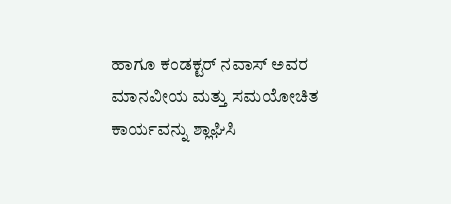ಹಾಗೂ ಕಂಡಕ್ಟರ್ ನವಾಸ್ ಅವರ ಮಾನವೀಯ ಮತ್ತು ಸಮಯೋಚಿತ ಕಾರ್ಯವನ್ನು ಶ್ಲಾಘಿಸಿ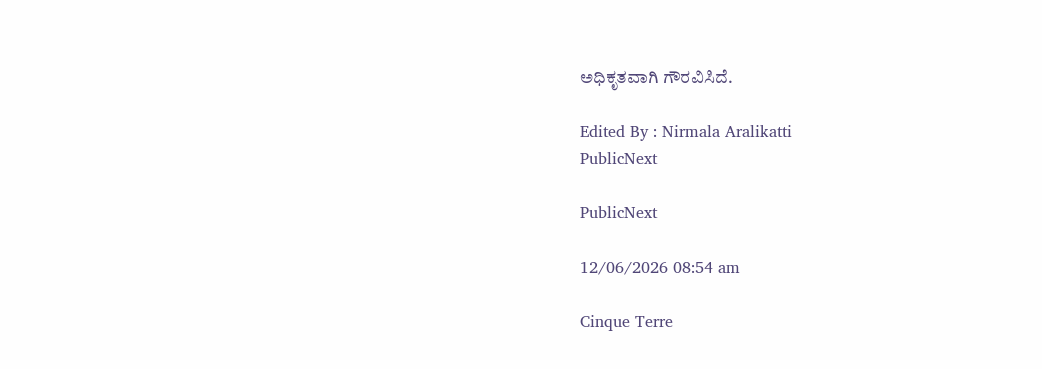ಅಧಿಕೃತವಾಗಿ ಗೌರವಿಸಿದೆ.

Edited By : Nirmala Aralikatti
PublicNext

PublicNext

12/06/2026 08:54 am

Cinque Terre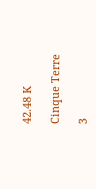42.48 K

Cinque Terre

3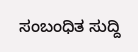ಸಂಬಂಧಿತ ಸುದ್ದಿ